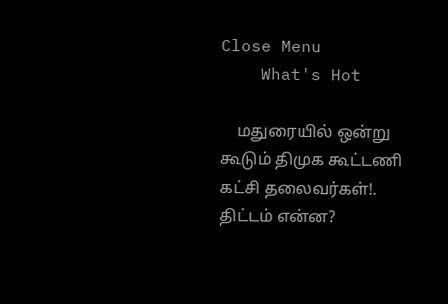Close Menu
    What's Hot

    மதுரையில் ஒன்று கூடும் திமுக கூட்டணி கட்சி தலைவர்கள்!. திட்டம் என்ன?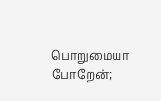பொறுமையா போறேன்;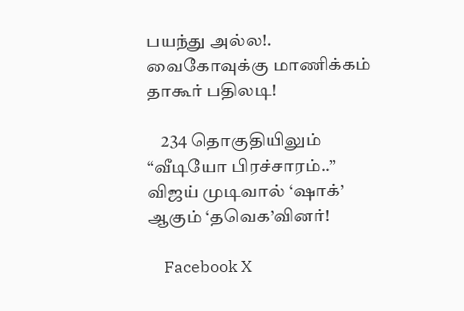பயந்து அல்ல!. வைகோவுக்கு மாணிக்கம் தாகூர் பதிலடி!

    234 தொகுதியிலும் “வீடியோ பிரச்சாரம்..” விஜய் முடிவால் ‘ஷாக்’ ஆகும் ‘தவெக’வினர்!

    Facebook X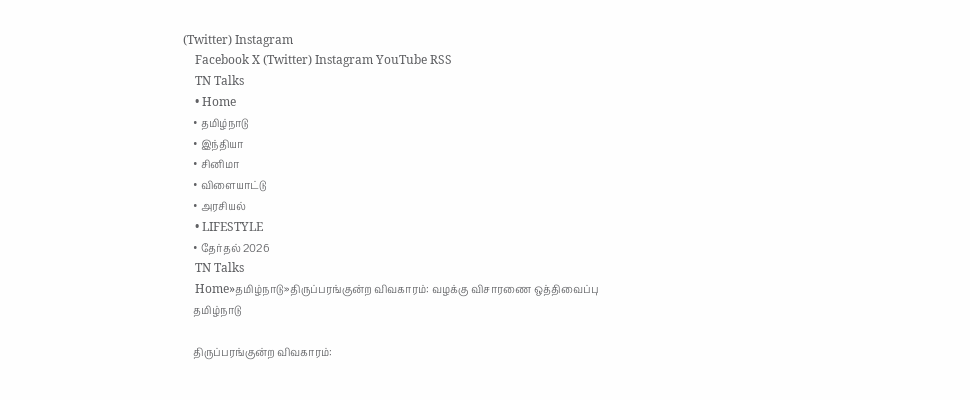(Twitter) Instagram
    Facebook X (Twitter) Instagram YouTube RSS
    TN Talks
    • Home
    • தமிழ்நாடு
    • இந்தியா
    • சினிமா
    • விளையாட்டு
    • அரசியல்
    • LIFESTYLE
    • தேர்தல் 2026
    TN Talks
    Home»தமிழ்நாடு»திருப்பரங்குன்ற விவகாரம்: வழக்கு விசாரணை ஒத்திவைப்பு
    தமிழ்நாடு

    திருப்பரங்குன்ற விவகாரம்: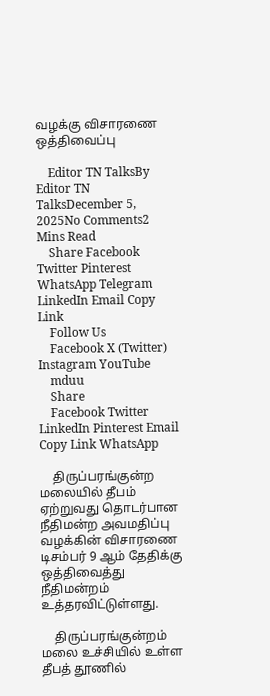வழக்கு விசாரணை ஒத்திவைப்பு

    Editor TN TalksBy Editor TN TalksDecember 5, 2025No Comments2 Mins Read
    Share Facebook Twitter Pinterest WhatsApp Telegram LinkedIn Email Copy Link
    Follow Us
    Facebook X (Twitter) Instagram YouTube
    mduu
    Share
    Facebook Twitter LinkedIn Pinterest Email Copy Link WhatsApp

    திருப்பரங்குன்ற மலையில் தீபம் ஏற்றுவது தொடர்பான நீதிமன்ற அவமதிப்பு வழக்கின் விசாரணை டிசம்பர் 9 ஆம் தேதிக்கு ஒத்திவைத்து நீதிமன்றம் உத்தரவிட்டுள்ளது.

    திருப்பரங்குன்றம் மலை உச்சியில் உள்ள தீபத் தூணில்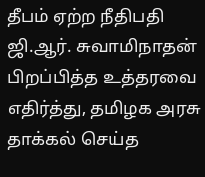தீபம் ஏற்ற நீதிபதி ஜி.ஆர். சுவாமிநாதன் பிறப்பித்த உத்தரவை எதிர்த்து, தமிழக அரசு தாக்கல் செய்த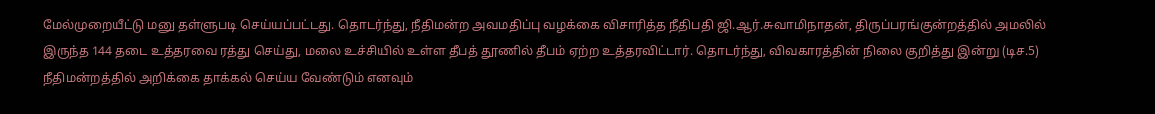மேல்முறையீட்டு மனு தள்ளுபடி செய்யப்பட்டது. தொடர்ந்து, நீதிமன்ற அவமதிப்பு வழக்கை விசாரித்த நீதிபதி ஜி.ஆர்.சுவாமிநாதன், திருப்பரங்குன்றத்தில் அமலில் இருந்த 144 தடை உத்தரவை ரத்து செய்து, மலை உச்சியில் உள்ள தீபத் தூணில் தீபம் ஏற்ற உத்தரவிட்டார். தொடர்ந்து, விவகாரத்தின் நிலை குறித்து இன்று (டிச.5) நீதிமன்றத்தில் அறிக்கை தாக்கல் செய்ய வேண்டும் எனவும்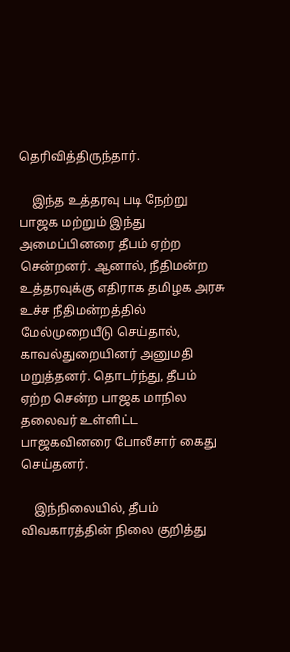தெரிவித்திருந்தார்.

    இந்த உத்தரவு படி நேற்று பாஜக மற்றும் இந்து அமைப்பினரை தீபம் ஏற்ற சென்றனர். ஆனால், நீதிமன்ற உத்தரவுக்கு எதிராக தமிழக அரசு உச்ச நீதிமன்றத்தில் மேல்முறையீடு செய்தால், காவல்துறையினர் அனுமதி மறுத்தனர். தொடர்ந்து, தீபம் ஏற்ற சென்ற பாஜக மாநில தலைவர் உள்ளிட்ட பாஜகவினரை போலீசார் கைது செய்தனர்.

    இந்நிலையில், தீபம் விவகாரத்தின் நிலை குறித்து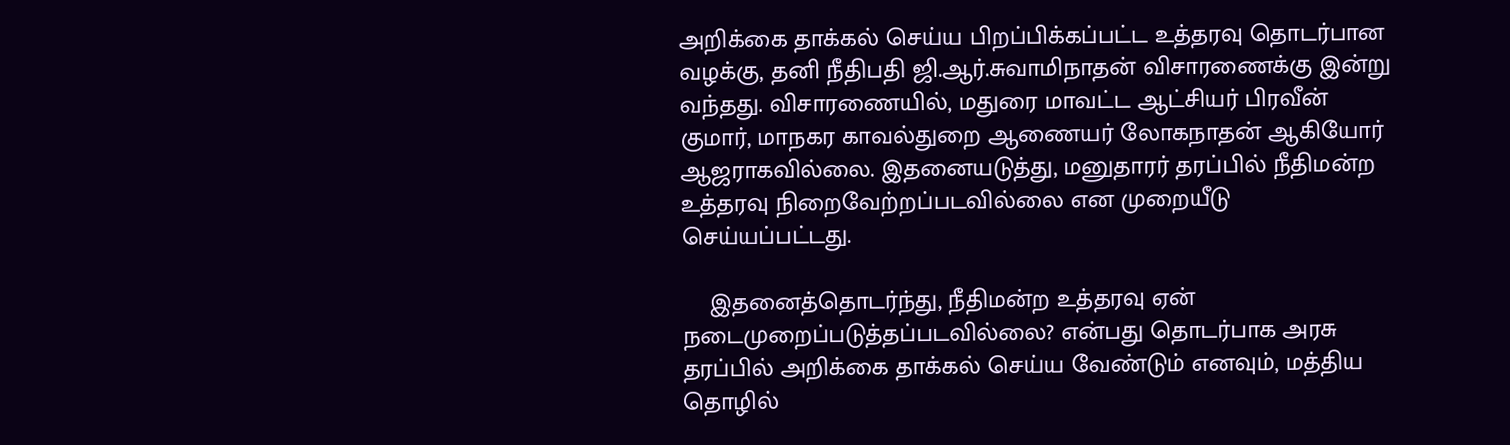அறிக்கை தாக்கல் செய்ய பிறப்பிக்கப்பட்ட உத்தரவு தொடர்பான வழக்கு, தனி நீதிபதி ஜி.ஆர்.சுவாமிநாதன் விசாரணைக்கு இன்று வந்தது. விசாரணையில், மதுரை மாவட்ட ஆட்சியர் பிரவீன் குமார், மாநகர காவல்துறை ஆணையர் லோகநாதன் ஆகியோர் ஆஜராகவில்லை. இதனையடுத்து, மனுதாரர் தரப்பில் நீதிமன்ற உத்தரவு நிறைவேற்றப்படவில்லை என முறையீடு செய்யப்பட்டது.

    இதனைத்தொடர்ந்து, நீதிமன்ற உத்தரவு ஏன் நடைமுறைப்படுத்தப்படவில்லை? என்பது தொடர்பாக அரசு தரப்பில் அறிக்கை தாக்கல் செய்ய வேண்டும் எனவும், மத்திய தொழில்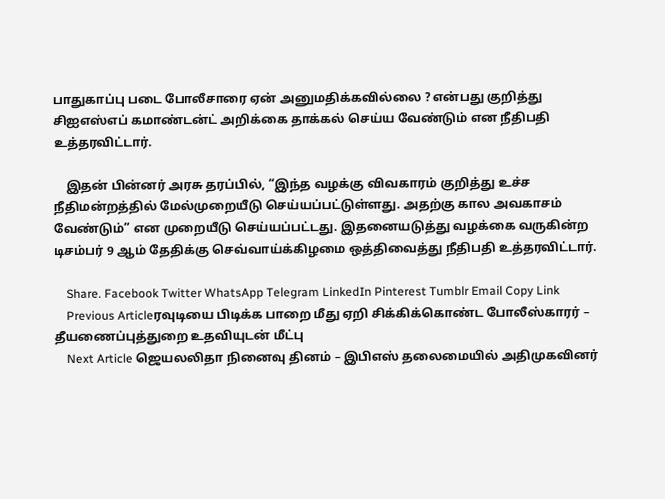பாதுகாப்பு படை போலீசாரை ஏன் அனுமதிக்கவில்லை ? என்பது குறித்து சிஐஎஸ்எப் கமாண்டன்ட் அறிக்கை தாக்கல் செய்ய வேண்டும் என நீதிபதி உத்தரவிட்டார்.

    இதன் பின்னர் அரசு தரப்பில், “இந்த வழக்கு விவகாரம் குறித்து உச்ச நீதிமன்றத்தில் மேல்முறையீடு செய்யப்பட்டுள்ளது. அதற்கு கால அவகாசம் வேண்டும்” என முறையீடு செய்யப்பட்டது. இதனையடுத்து வழக்கை வருகின்ற டிசம்பர் 9 ஆம் தேதிக்கு செவ்வாய்க்கிழமை ஒத்திவைத்து நீதிபதி உத்தரவிட்டார்.

    Share. Facebook Twitter WhatsApp Telegram LinkedIn Pinterest Tumblr Email Copy Link
    Previous Articleரவுடியை பிடிக்க பாறை மீது ஏறி சிக்கிக்கொண்ட போலீஸ்காரர் – தீயணைப்புத்துறை உதவியுடன் மீட்பு
    Next Article ஜெயலலிதா நினைவு தினம் – இபிஎஸ் தலைமையில் அதிமுகவினர்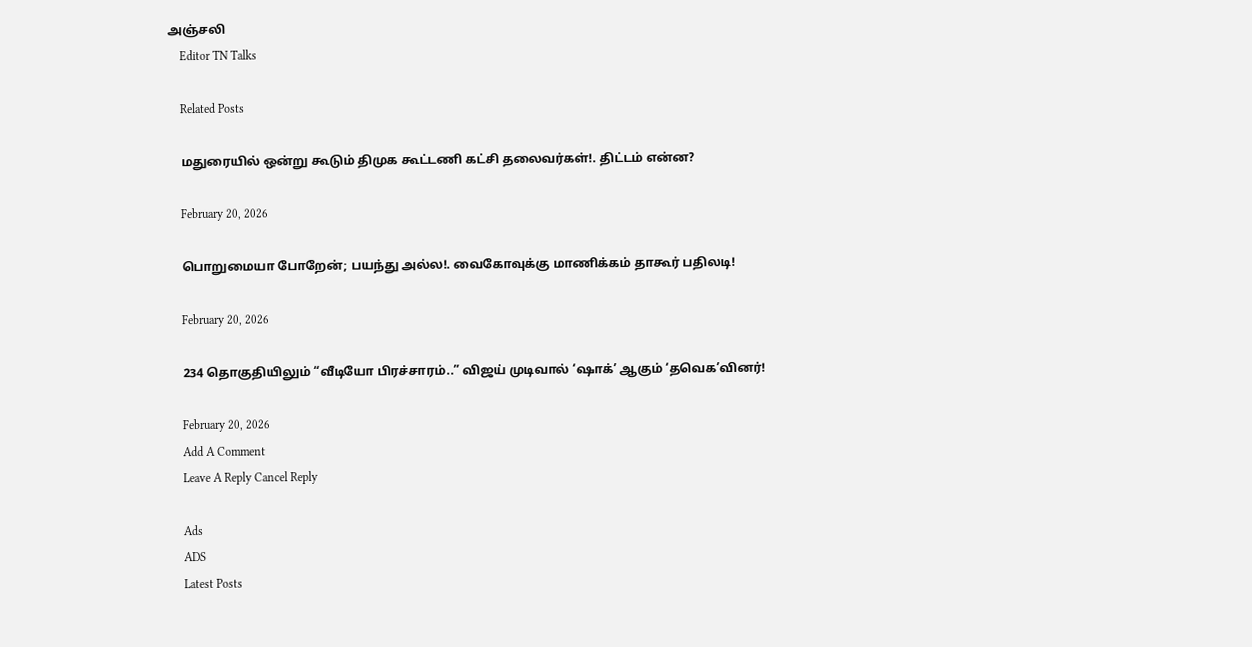அஞ்சலி
    Editor TN Talks

    Related Posts

    மதுரையில் ஒன்று கூடும் திமுக கூட்டணி கட்சி தலைவர்கள்!. திட்டம் என்ன?

    February 20, 2026

    பொறுமையா போறேன்; பயந்து அல்ல!. வைகோவுக்கு மாணிக்கம் தாகூர் பதிலடி!

    February 20, 2026

    234 தொகுதியிலும் “வீடியோ பிரச்சாரம்..” விஜய் முடிவால் ‘ஷாக்’ ஆகும் ‘தவெக’வினர்!

    February 20, 2026
    Add A Comment
    Leave A Reply Cancel Reply

    Ads
    ADS
    Latest Posts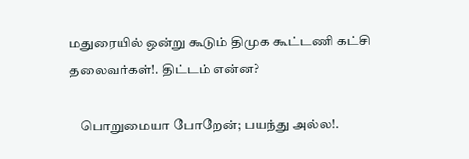மதுரையில் ஒன்று கூடும் திமுக கூட்டணி கட்சி தலைவர்கள்!. திட்டம் என்ன?

    பொறுமையா போறேன்; பயந்து அல்ல!.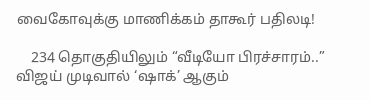வைகோவுக்கு மாணிக்கம் தாகூர் பதிலடி!

    234 தொகுதியிலும் “வீடியோ பிரச்சாரம்..” விஜய் முடிவால் ‘ஷாக்’ ஆகும்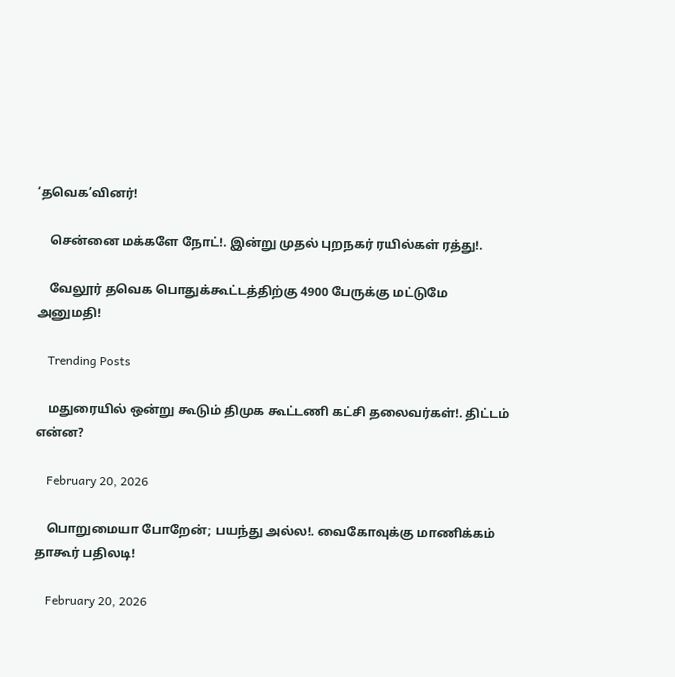‘தவெக’வினர்!

    சென்னை மக்களே நோட்!. இன்று முதல் புறநகர் ரயில்கள் ரத்து!.

    வேலூர் தவெக பொதுக்கூட்டத்திற்கு 4900 பேருக்கு மட்டுமே அனுமதி!

    Trending Posts

    மதுரையில் ஒன்று கூடும் திமுக கூட்டணி கட்சி தலைவர்கள்!. திட்டம் என்ன?

    February 20, 2026

    பொறுமையா போறேன்; பயந்து அல்ல!. வைகோவுக்கு மாணிக்கம் தாகூர் பதிலடி!

    February 20, 2026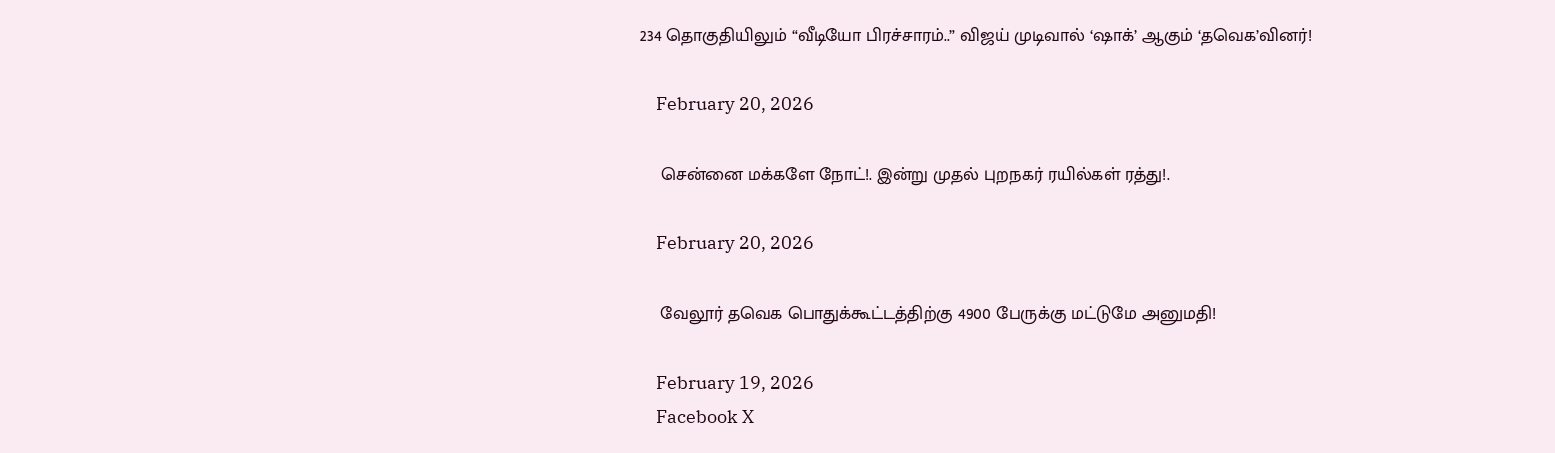234 தொகுதியிலும் “வீடியோ பிரச்சாரம்..” விஜய் முடிவால் ‘ஷாக்’ ஆகும் ‘தவெக’வினர்!

    February 20, 2026

    சென்னை மக்களே நோட்!. இன்று முதல் புறநகர் ரயில்கள் ரத்து!.

    February 20, 2026

    வேலூர் தவெக பொதுக்கூட்டத்திற்கு 4900 பேருக்கு மட்டுமே அனுமதி!

    February 19, 2026
    Facebook X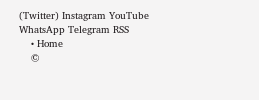(Twitter) Instagram YouTube WhatsApp Telegram RSS
    • Home
    ©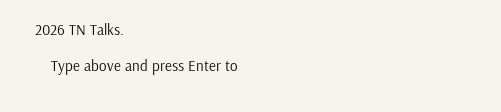2026 TN Talks.

    Type above and press Enter to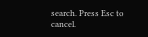search. Press Esc to cancel.